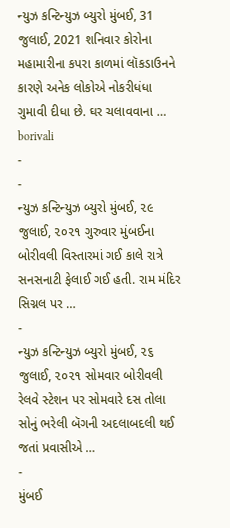ન્યુઝ કન્ટિન્યુઝ બ્યુરો મુંબઈ, 31 જુલાઈ, 2021 શનિવાર કોરોના મહામારીના કપરા કાળમાં લૉકડાઉનને કારણે અનેક લોકોએ નોકરીધંધા ગુમાવી દીધા છે. ઘર ચલાવવાના …
borivali
-
-
ન્યુઝ કન્ટિન્યુઝ બ્યુરો મુંબઈ, ૨૯ જુલાઈ, ૨૦૨૧ ગુરુવાર મુંબઈના બોરીવલી વિસ્તારમાં ગઈ કાલે રાત્રે સનસનાટી ફેલાઈ ગઈ હતી. રામ મંદિર સિગ્નલ પર …
-
ન્યુઝ કન્ટિન્યુઝ બ્યુરો મુંબઈ, ૨૬ જુલાઈ, ૨૦૨૧ સોમવાર બોરીવલી રેલવે સ્ટેશન પર સોમવારે દસ તોલા સોનું ભરેલી બૅગની અદલાબદલી થઈ જતાં પ્રવાસીએ …
-
મુંબઈ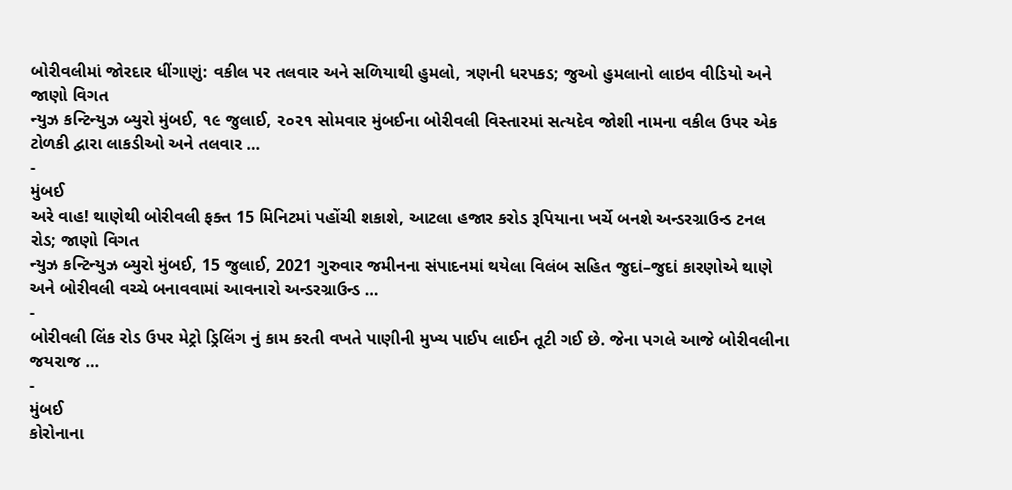બોરીવલીમાં જોરદાર ધીંગાણું: વકીલ પર તલવાર અને સળિયાથી હુમલો, ત્રણની ધરપકડ; જુઓ હુમલાનો લાઇવ વીડિયો અને જાણો વિગત
ન્યુઝ કન્ટિન્યુઝ બ્યુરો મુંબઈ, ૧૯ જુલાઈ, ૨૦૨૧ સોમવાર મુંબઈના બોરીવલી વિસ્તારમાં સત્યદેવ જોશી નામના વકીલ ઉપર એક ટોળકી દ્વારા લાકડીઓ અને તલવાર …
-
મુંબઈ
અરે વાહ! થાણેથી બોરીવલી ફક્ત 15 મિનિટમાં પહોંચી શકાશે, આટલા હજાર કરોડ રૂપિયાના ખર્ચે બનશે અન્ડરગ્રાઉન્ડ ટનલ રોડ; જાણો વિગત
ન્યુઝ કન્ટિન્યુઝ બ્યુરો મુંબઈ, 15 જુલાઈ, 2021 ગુરુવાર જમીનના સંપાદનમાં થયેલા વિલંબ સહિત જુદાં–જુદાં કારણોએ થાણે અને બોરીવલી વચ્ચે બનાવવામાં આવનારો અન્ડરગ્રાઉન્ડ …
-
બોરીવલી લિંક રોડ ઉપર મેટ્રો ડ્રિલિંગ નું કામ કરતી વખતે પાણીની મુખ્ય પાઈપ લાઈન તૂટી ગઈ છે. જેના પગલે આજે બોરીવલીના જયરાજ …
-
મુંબઈ
કોરોનાના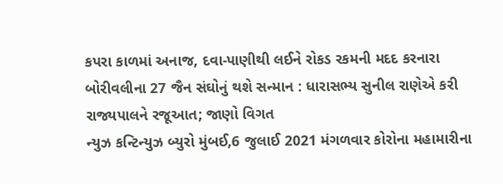કપરા કાળમાં અનાજ, દવા-પાણીથી લઈને રોકડ રકમની મદદ કરનારા બોરીવલીના 27 જૈન સંઘોનું થશે સન્માન : ધારાસભ્ય સુનીલ રાણેએ કરી રાજ્યપાલને રજૂઆત; જાણો વિગત
ન્યુઝ કન્ટિન્યુઝ બ્યુરો મુંબઈ,6 જુલાઈ 2021 મંગળવાર કોરોના મહામારીના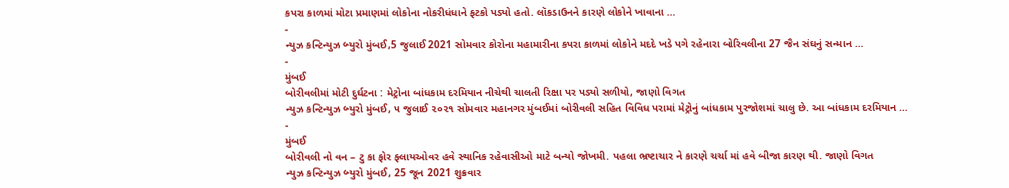કપરા કાળમાં મોટા પ્રમાણમાં લોકોના નોકરીધંધાને ફટકો પડ્યો હતો. લૉકડાઉનને કારણે લોકોને ખાવાના …
-
ન્યુઝ કન્ટિન્યુઝ બ્યુરો મુંબઈ,5 જુલાઈ 2021 સોમવાર કોરોના મહામારીના કપરા કાળમાં લોકોને મદદે ખડે પગે રહેનારા બોરિવલીના 27 જૈન સંઘનું સન્માન …
-
મુંબઈ
બોરીવલીમાં મોટી દુર્ઘટના : મેટ્રોના બાંધકામ દરમિયાન નીચેથી ચાલતી રિક્ષા પર પડ્યો સળીયો, જાણો વિગત
ન્યુઝ કન્ટિન્યુઝ બ્યુરો મુંબઈ, ૫ જુલાઈ ૨૦૨૧ સોમવાર મહાનગર મુંબઈમાં બોરીવલી સહિત વિવિધ પરામાં મેટ્રોનું બાંધકામ પુરજોશમાં ચાલુ છે. આ બાંધકામ દરમિયાન …
-
મુંબઈ
બોરીવલી નો વન – ટુ કા ફોર ફ્લાયઓવર હવે સ્થાનિક રહેવાસીઓ માટે બન્યો જોખમી. પહલા ભ્રષ્ટાચાર ને કારણે ચર્ચા માં હવે બીજા કારણ થી. જાણો વિગત
ન્યુઝ કન્ટિન્યુઝ બ્યુરો મુંબઈ, 25 જૂન 2021 શુક્રવાર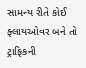સામન્ય રીતે કોઈ ફ્લાયઓવર બને તો ટ્રાફિકની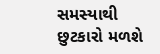સમસ્યાથી છુટકારો મળશે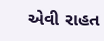એવી રાહત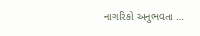નાગરિકો અનુભવતા …